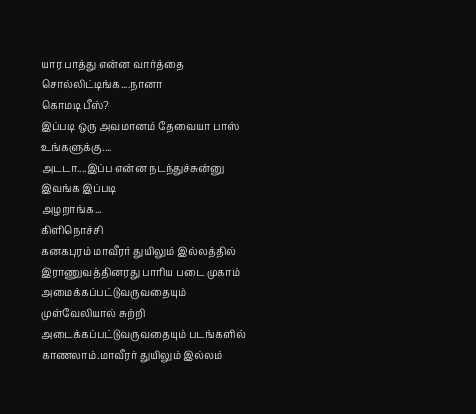யார பாத்து என்ன வார்த்தை சொல்லிட்டிங்க....நானா
கொமடி பீஸ்?
இப்படி ஒரு அவமானம் தேவையா பாஸ் உங்களுக்கு....
அடடா....இப்ப என்ன நடந்துச்சுன்னு இவங்க இப்படி
அழறாங்க...
கிளிநொச்சி
கனகபுரம் மாவீரர் துயிலும் இல்லத்தில் இராணுவத்தினரது பாரிய படை முகாம்
அமைக்கப்பட்டுவருவதையும்
முள்வேலியால் சுற்றி
அடைக்கப்பட்டுவருவதையும் படங்களில் காணலாம்.மாவீரர் துயிலும் இல்லம்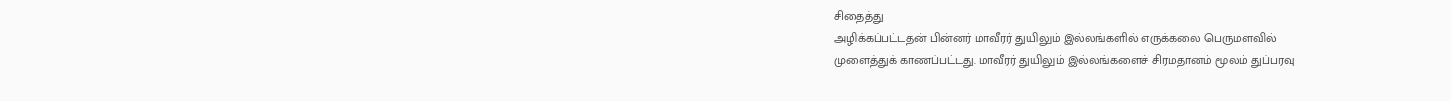சிதைத்து
அழிக்கப்பட்டதன் பின்னர் மாவீரர் துயிலும் இல்லங்களில் எருக்கலை பெருமளவில்
முளைத்துக் காணப்பட்டது. மாவீரர் துயிலும் இல்லங்களைச் சிரமதானம் மூலம் துப்பரவு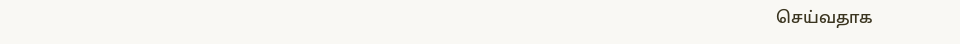செய்வதாக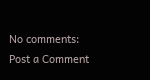No comments:
Post a Comment